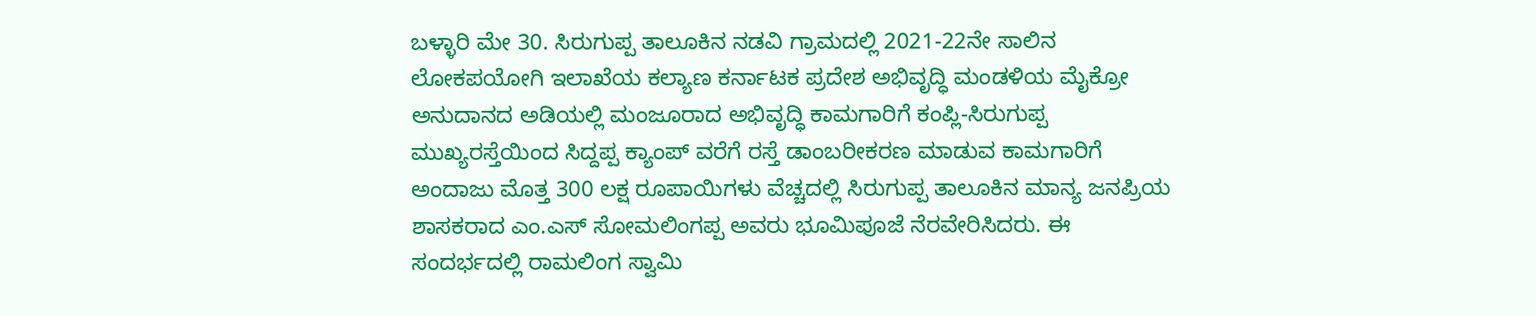ಬಳ್ಳಾರಿ ಮೇ 30. ಸಿರುಗುಪ್ಪ ತಾಲೂಕಿನ ನಡವಿ ಗ್ರಾಮದಲ್ಲಿ 2021-22ನೇ ಸಾಲಿನ ಲೋಕಪಯೋಗಿ ಇಲಾಖೆಯ ಕಲ್ಯಾಣ ಕರ್ನಾಟಕ ಪ್ರದೇಶ ಅಭಿವೃದ್ಧಿ ಮಂಡಳಿಯ ಮೈಕ್ರೋ ಅನುದಾನದ ಅಡಿಯಲ್ಲಿ ಮಂಜೂರಾದ ಅಭಿವೃದ್ಧಿ ಕಾಮಗಾರಿಗೆ ಕಂಪ್ಲಿ-ಸಿರುಗುಪ್ಪ ಮುಖ್ಯರಸ್ತೆಯಿಂದ ಸಿದ್ದಪ್ಪ ಕ್ಯಾಂಪ್ ವರೆಗೆ ರಸ್ತೆ ಡಾಂಬರೀಕರಣ ಮಾಡುವ ಕಾಮಗಾರಿಗೆ ಅಂದಾಜು ಮೊತ್ತ 300 ಲಕ್ಷ ರೂಪಾಯಿಗಳು ವೆಚ್ಚದಲ್ಲಿ ಸಿರುಗುಪ್ಪ ತಾಲೂಕಿನ ಮಾನ್ಯ ಜನಪ್ರಿಯ ಶಾಸಕರಾದ ಎಂ.ಎಸ್ ಸೋಮಲಿಂಗಪ್ಪ ಅವರು ಭೂಮಿಪೂಜೆ ನೆರವೇರಿಸಿದರು. ಈ ಸಂದರ್ಭದಲ್ಲಿ ರಾಮಲಿಂಗ ಸ್ವಾಮಿ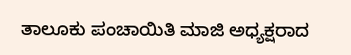ತಾಲೂಕು ಪಂಚಾಯಿತಿ ಮಾಜಿ ಅಧ್ಯಕ್ಷರಾದ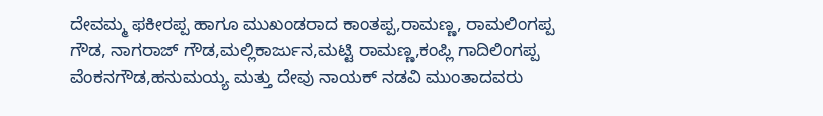ದೇವಮ್ಮ ಫಕೀರಪ್ಪ ಹಾಗೂ ಮುಖಂಡರಾದ ಕಾಂತಪ್ಪ,ರಾಮಣ್ಣ, ರಾಮಲಿಂಗಪ್ಪ ಗೌಡ, ನಾಗರಾಜ್ ಗೌಡ,ಮಲ್ಲಿಕಾರ್ಜುನ,ಮಟ್ಟಿ ರಾಮಣ್ಣ,ಕಂಪ್ಲಿ ಗಾದಿಲಿಂಗಪ್ಪ ವೆಂಕನಗೌಡ,ಹನುಮಯ್ಯ ಮತ್ತು ದೇವು ನಾಯಕ್ ನಡವಿ ಮುಂತಾದವರು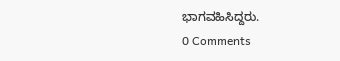ಭಾಗವಹಿಸಿದ್ದರು.
0 Comments